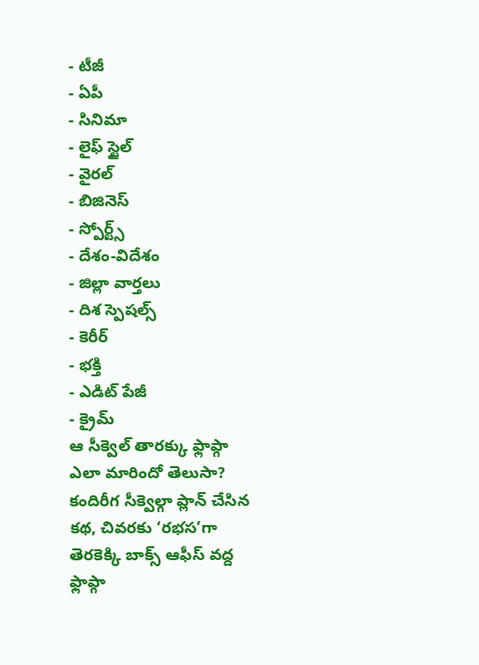- టీజీ
- ఏపీ
- సినిమా
- లైఫ్ స్టైల్
- వైరల్
- బిజినెస్
- స్పోర్ట్స్
- దేశం-విదేశం
- జిల్లా వార్తలు
- దిశ స్పెషల్స్
- కెరీర్
- భక్తి
- ఎడిట్ పేజీ
- క్రైమ్
ఆ సీక్వెల్ తారక్కు ఫ్లాప్గా ఎలా మారిందో తెలుసా?
కందిరీగ సీక్వెల్గా ప్లాన్ చేసిన కథ, చివరకు ‘రభస’గా తెరకెక్కి బాక్స్ ఆఫీస్ వద్ద ఫ్లాప్గా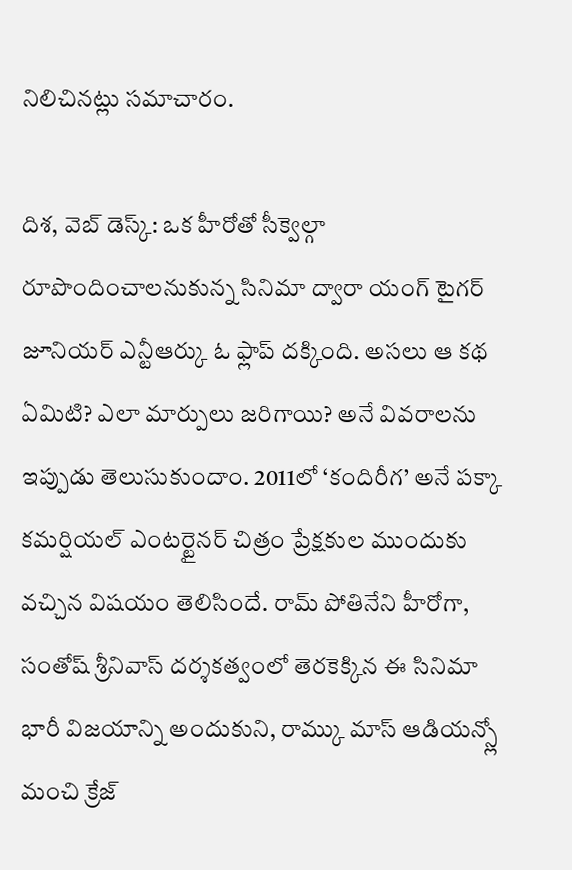నిలిచినట్లు సమాచారం.

దిశ, వెబ్ డెస్క్: ఒక హీరోతో సీక్వెల్గా రూపొందించాలనుకున్న సినిమా ద్వారా యంగ్ టైగర్ జూనియర్ ఎన్టీఆర్కు ఓ ఫ్లాప్ దక్కింది. అసలు ఆ కథ ఏమిటి? ఎలా మార్పులు జరిగాయి? అనే వివరాలను ఇప్పుడు తెలుసుకుందాం. 2011లో ‘కందిరీగ’ అనే పక్కా కమర్షియల్ ఎంటర్టైనర్ చిత్రం ప్రేక్షకుల ముందుకు వచ్చిన విషయం తెలిసిందే. రామ్ పోతినేని హీరోగా, సంతోష్ శ్రీనివాస్ దర్శకత్వంలో తెరకెక్కిన ఈ సినిమా భారీ విజయాన్ని అందుకుని, రామ్కు మాస్ ఆడియన్స్లో మంచి క్రేజ్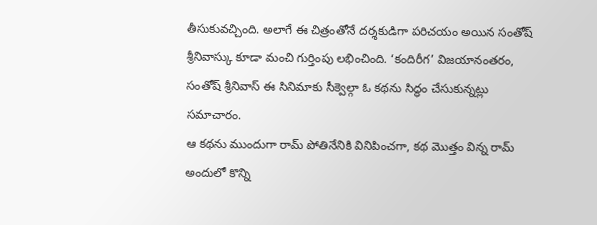తీసుకువచ్చింది. అలాగే ఈ చిత్రంతోనే దర్శకుడిగా పరిచయం అయిన సంతోష్ శ్రీనివాస్కు కూడా మంచి గుర్తింపు లభించింది. ‘కందిరీగ’ విజయానంతరం, సంతోష్ శ్రీనివాస్ ఈ సినిమాకు సీక్వెల్గా ఓ కథను సిద్ధం చేసుకున్నట్లు సమాచారం.
ఆ కథను ముందుగా రామ్ పోతినేనికి వినిపించగా, కథ మొత్తం విన్న రామ్ అందులో కొన్ని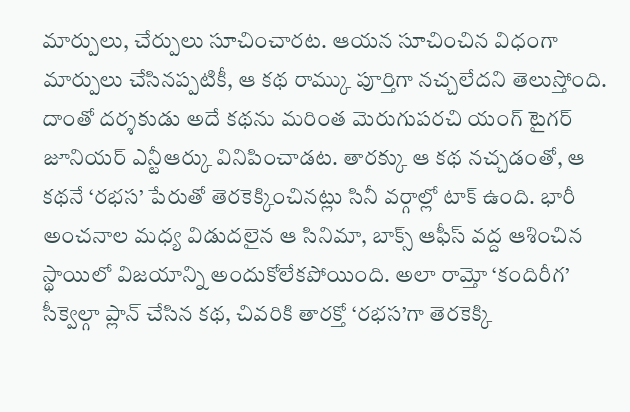మార్పులు, చేర్పులు సూచించారట. ఆయన సూచించిన విధంగా మార్పులు చేసినప్పటికీ, ఆ కథ రామ్కు పూర్తిగా నచ్చలేదని తెలుస్తోంది. దాంతో దర్శకుడు అదే కథను మరింత మెరుగుపరచి యంగ్ టైగర్ జూనియర్ ఎన్టీఆర్కు వినిపించాడట. తారక్కు ఆ కథ నచ్చడంతో, ఆ కథనే ‘రభస’ పేరుతో తెరకెక్కించినట్లు సినీ వర్గాల్లో టాక్ ఉంది. భారీ అంచనాల మధ్య విడుదలైన ఆ సినిమా, బాక్స్ ఆఫీస్ వద్ద ఆశించిన స్థాయిలో విజయాన్ని అందుకోలేకపోయింది. అలా రామ్తో ‘కందిరీగ’ సీక్వెల్గా ప్లాన్ చేసిన కథ, చివరికి తారక్తో ‘రభస’గా తెరకెక్కి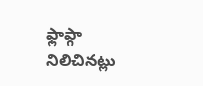ఫ్లాప్గా నిలిచినట్లు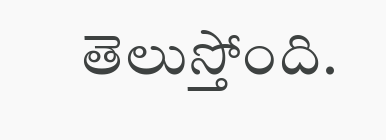తెలుస్తోంది.